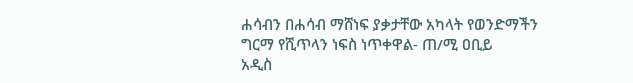ሐሳብን በሐሳብ ማሸነፍ ያቃታቸው አካላት የወንድማችን ግርማ የሺጥላን ነፍስ ነጥቀዋል- ጠ/ሚ ዐቢይ
አዲስ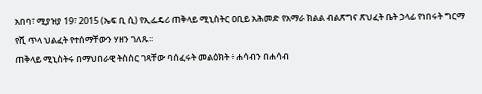አበባ፣ ሚያዝያ 19፣ 2015 (ኤፍ ቢ ሲ) የኢፌዴሪ ጠቅላይ ሚኒስትር ዐቢይ አሕመድ የአማራ ክልል ብልጽግና ጽህፈት ቤት ኃላፊ የነበሩት ግርማ የሺ ጥላ ህልፈት የተሰማቸውን ሃዘን ገለጹ፡፡
ጠቅላይ ሚኒስትሩ በማህበራዊ ትስስር ገጻቸው ባሰፈሩት መልዕክት ፥ ሐሳብን በሐሳብ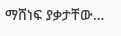ማሸነፍ ያቃታቸው…